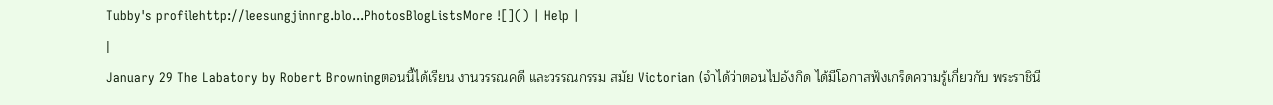Tubby's profilehttp://leesungjinnrg.blo...PhotosBlogListsMore ![]() | Help |
|
January 29 The Labatory by Robert Browningตอนนี้ได้เรียน งานวรรณคดี และวรรณกรรม สมัย Victorian (จำได้ว่าตอนไปอังกิด ได้มีโอกาสฟังเกร็ดความรู้เกี่ยวกับ พระราชินี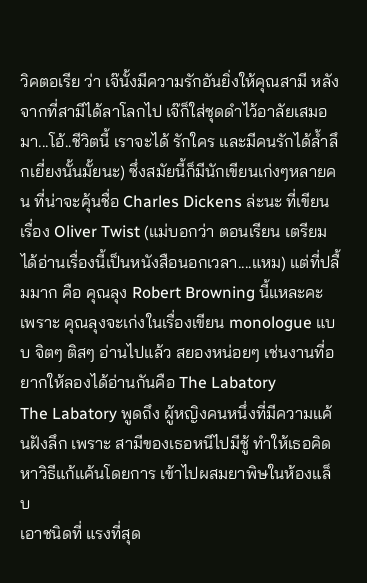วิคตอเรีย ว่า เจ๊นั้งมีความรักอันยิ่งให้คุณสามี หลังจากที่สามีได้ลาโลกไป เจ๊ก็ใส่ชุดดำไว้อาลัยเสมอมา...โอ้..ชีวิตนี้ เราจะได้ รักใคร และมีคนรักได้ล้ำลึกเยี่ยงนั้นมั้ยนะ) ซึ่งสมัยนี้ก็มีนักเขียนเก่งๆหลายคน ที่น่าจะคุ้นชื่อ Charles Dickens ล่ะนะ ที่เขียนเรื่อง Oliver Twist (แม่บอกว่า ตอนเรียน เตรียม ได้อ่านเรื่องนี้เป็นหนังสือนอกเวลา....แหม) แต่ที่ปลื้มมาก คือ คุณลุง Robert Browning นี้แหละคะ
เพราะ คุณลุงจะเก่งในเรื่องเขียน monologue แบบ จิตๆ ติสๆ อ่านไปแล้ว สยองหน่อยๆ เช่นงานที่อยากให้ลองได้อ่านกันคือ The Labatory
The Labatory พูดถึง ผู้หญิงคนหนึ่งที่มีความแค้นฝังลึก เพราะ สามีของเธอหนีไปมีชู้ ทำให้เธอคิดหาวิธีแก้แค้นโดยการ เข้าไปผสมยาพิษในห้องแล็บ
เอาชนิดที่ แรงที่สุด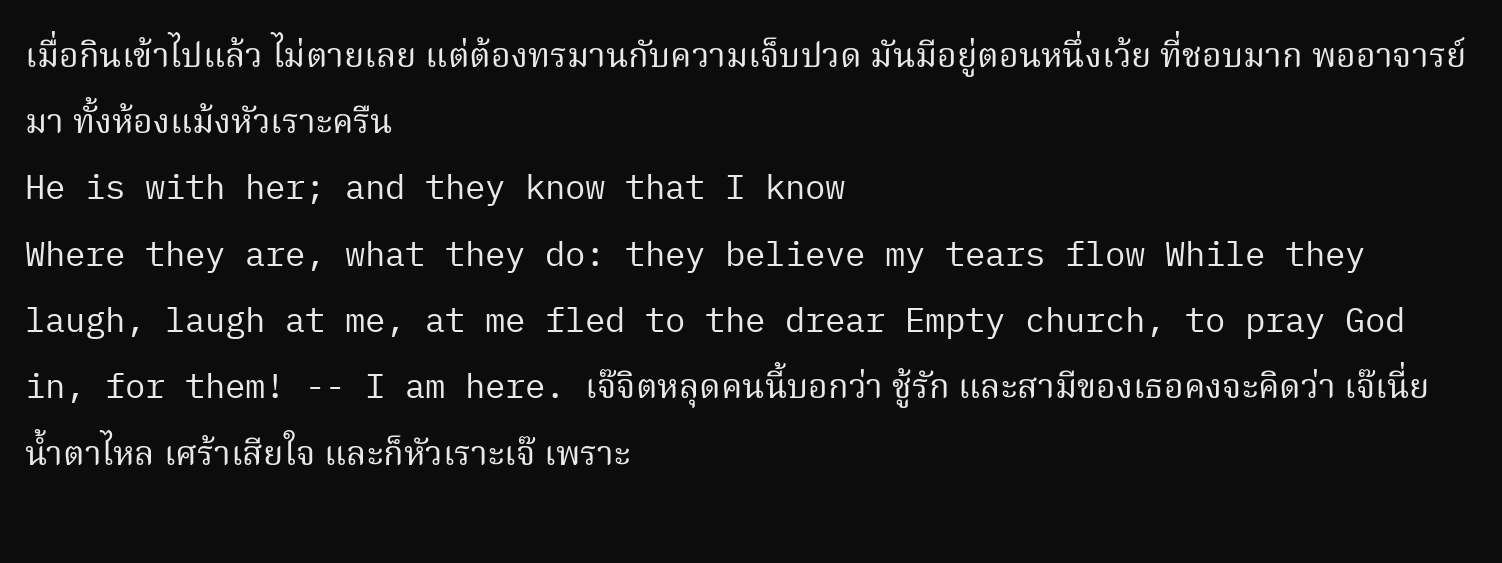เมื่อกินเข้าไปแล้ว ไม่ตายเลย แต่ต้องทรมานกับความเจ็บปวด มันมีอยู่ตอนหนึ่งเว้ย ที่ชอบมาก พออาจารย์มา ทั้งห้องแม้งหัวเราะครืน
He is with her; and they know that I know
Where they are, what they do: they believe my tears flow While they laugh, laugh at me, at me fled to the drear Empty church, to pray God in, for them! -- I am here. เจ๊จิตหลุดคนนี้บอกว่า ชู้รัก และสามีของเธอคงจะคิดว่า เจ๊เนี่ย น้ำตาไหล เศร้าเสียใจ และก็หัวเราะเจ๊ เพราะ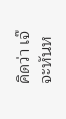คิดว่า เจ๊จะหันห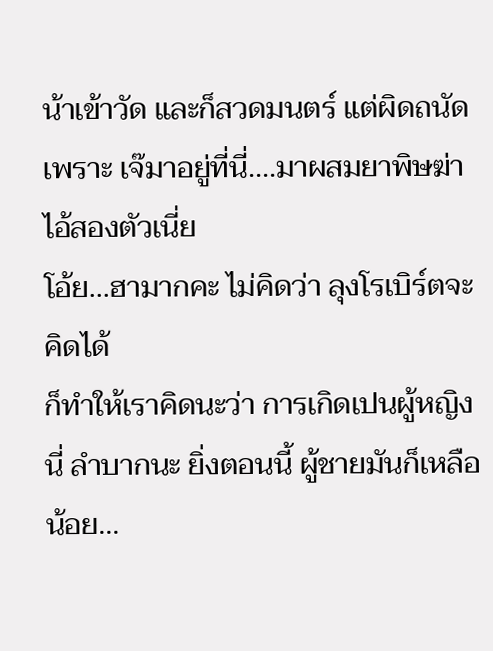น้าเข้าวัด และก็สวดมนตร์ แต่ผิดถนัด เพราะ เจ๊มาอยู่ที่นี่....มาผสมยาพิษฆ่าไอ้สองตัวเนี่ย
โอ้ย...ฮามากคะ ไม่คิดว่า ลุงโรเบิร์ตจะคิดได้
ก็ทำให้เราคิดนะว่า การเกิดเปนผู้หญิงนี่ ลำบากนะ ยิ่งตอนนี้ ผู้ชายมันก็เหลือน้อย...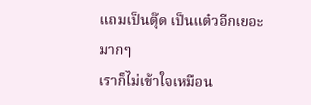แถมเป็นตุ๊ด เป็นแต๋วอีกเยอะมากๆ
เราก็ไม่เข้าใจเหมือน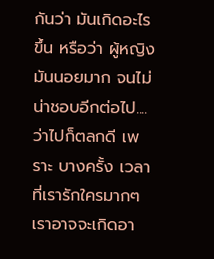กันว่า มันเกิดอะไรขึ้น หรือว่า ผู้หญิงมันนอยมาก จนไม่น่าชอบอีกต่อไป....
ว่าไปก็ตลกดี เพราะ บางครั้ง เวลาที่เรารักใครมากๆ เราอาจจะเกิดอา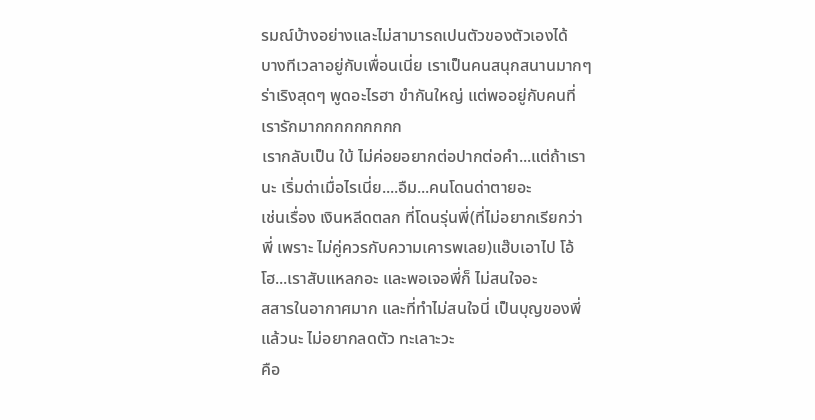รมณ์บ้างอย่างและไม่สามารถเปนตัวของตัวเองได้
บางทีเวลาอยู่กับเพื่อนเนี่ย เราเป็นคนสนุกสนานมากๆ ร่าเริงสุดๆ พูดอะไรฮา ขำกันใหญ่ แต่พออยู่กับคนที่เรารักมากกกกกกกกก
เรากลับเป็น ใบ้ ไม่ค่อยอยากต่อปากต่อคำ...แต่ถ้าเรานะ เริ่มด่าเมื่อไรเนี่ย....อืม...คนโดนด่าตายอะ
เช่นเรื่อง เงินหลีดตลก ที่โดนรุ่นพี่(ที่ไม่อยากเรียกว่าพี่ เพราะ ไม่คู่ควรกับความเคารพเลย)แฮ๊บเอาไป โอ้โฮ...เราสับแหลกอะ และพอเจอพี่ก็ ไม่สนใจอะ
สสารในอากาศมาก และที่ทำไม่สนใจนี่ เป็นบุญของพี่แล้วนะ ไม่อยากลดตัว ทะเลาะวะ
คือ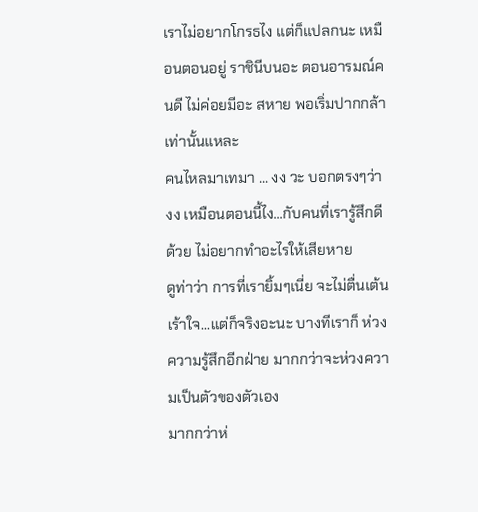เราไม่อยากโกรธไง แต่ก็แปลกนะ เหมือนตอนอยู่ ราชินีบนอะ ตอนอารมณ์คนดี ไม่ค่อยมีอะ สหาย พอเริ่มปากกล้าเท่านั้นแหละ
คนไหลมาเทมา ... งง วะ บอกตรงๆว่า งง เหมือนตอนนี้ไง...กับคนที่เรารู้สึกดีด้วย ไม่อยากทำอะไรให้เสียหาย
ดูท่าว่า การที่เรายิ้มๆเนี่ย จะไม่ตื่นเต้นเร้าใจ...แต่ก็จริงอะนะ บางทีเราก็ ห่วงความรู้สึกอีกฝ่าย มากกว่าจะห่วงความเป็นตัวของตัวเอง
มากกว่าห่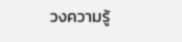วงความรู้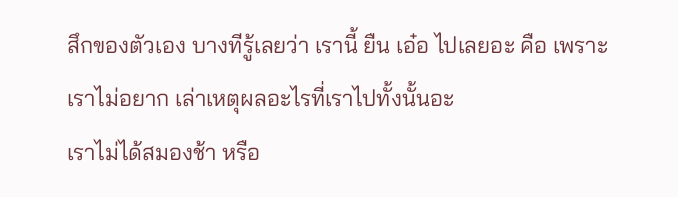สึกของตัวเอง บางทีรู้เลยว่า เรานี้ ยืน เอ๋อ ไปเลยอะ คือ เพราะเราไม่อยาก เล่าเหตุผลอะไรที่เราไปทั้งนั้นอะ
เราไม่ได้สมองช้า หรือ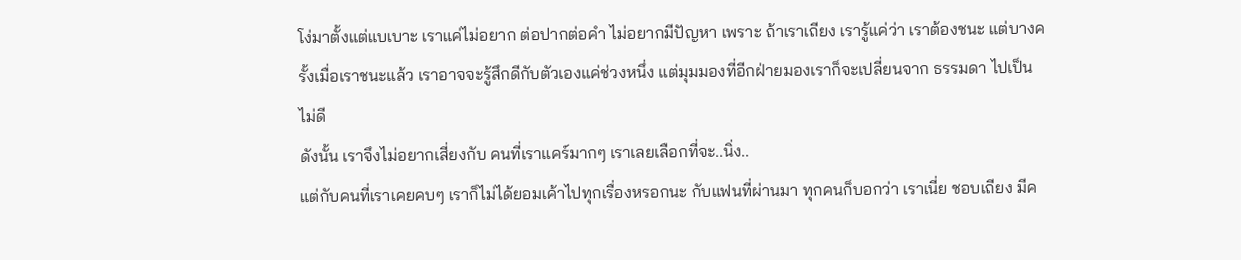โง่มาตั้งแต่แบเบาะ เราแค่ไม่อยาก ต่อปากต่อคำ ไม่อยากมีปัญหา เพราะ ถ้าเราเถียง เรารู้แค่ว่า เราต้องชนะ แต่บางครั้งเมื่อเราชนะแล้ว เราอาจจะรู้สึกดีกับตัวเองแค่ช่วงหนึ่ง แต่มุมมองที่อีกฝ่ายมองเราก็จะเปลี่ยนจาก ธรรมดา ไปเป็น ไม่ดี
ดังนั้น เราจึงไม่อยากเสี่ยงกับ คนที่เราแคร์มากๆ เราเลยเลือกที่จะ..นิ่ง..
แต่กับคนที่เราเคยคบๆ เราก็ไม่ได้ยอมเค้าไปทุกเรื่องหรอกนะ กับแฟนที่ผ่านมา ทุกคนก็บอกว่า เราเนี่ย ชอบเถียง มีค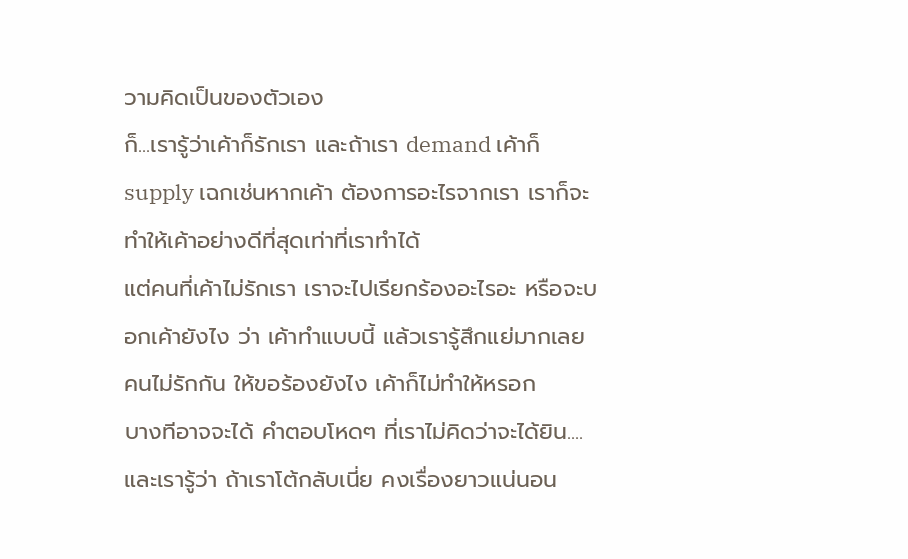วามคิดเป็นของตัวเอง
ก็...เรารู้ว่าเค้าก็รักเรา และถ้าเรา demand เค้าก็ supply เฉกเช่นหากเค้า ต้องการอะไรจากเรา เราก็จะทำให้เค้าอย่างดีที่สุดเท่าที่เราทำได้
แต่คนที่เค้าไม่รักเรา เราจะไปเรียกร้องอะไรอะ หรือจะบอกเค้ายังไง ว่า เค้าทำแบบนี้ แล้วเรารู้สึกแย่มากเลย คนไม่รักกัน ให้ขอร้องยังไง เค้าก็ไม่ทำให้หรอก
บางทีอาจจะได้ คำตอบโหดๆ ที่เราไม่คิดว่าจะได้ยิน....และเรารู้ว่า ถ้าเราโต้กลับเนี่ย คงเรื่องยาวแน่นอน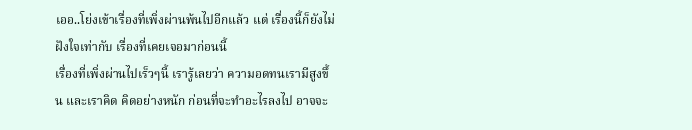เออ..โย่งเข้าเรื่องที่เพิ่งผ่านพ้นไปอีกแล้ว แต่ เรื่องนี้ก็ยังไม่ฝังใจเท่ากับ เรื่องที่เคยเจอมาก่อนนี้
เรื่องที่เพิ่งผ่านไปเร็วๆนี้ เรารู้เลยว่า ความอดทนเรามีสูงขึ้น และเราคิด คิดอย่างหนัก ก่อนที่จะทำอะไรลงไป อาจจะ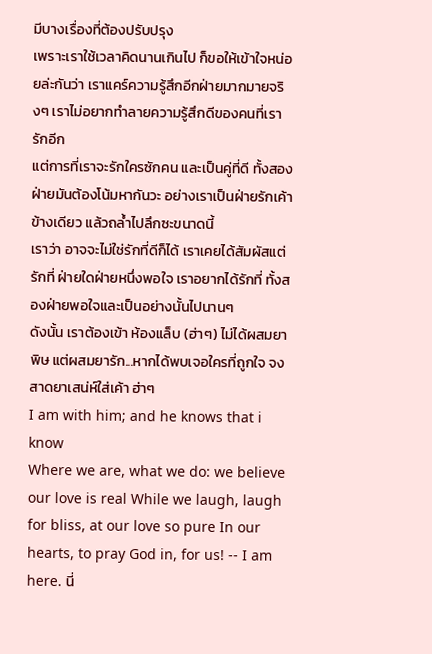มีบางเรื่องที่ต้องปรับปรุง
เพราะเราใช้เวลาคิดนานเกินไป ก็ขอให้เข้าใจหน่อยล่ะกันว่า เราแคร์ความรู้สึกอีกฝ่ายมากมายจริงๆ เราไม่อยากทำลายความรู้สึกดีของคนที่เรารักอีก
แต่การที่เราจะรักใครซักคน และเป็นคู่ที่ดี ทั้งสองฝ่ายมันต้องโน้มหากันวะ อย่างเราเป็นฝ่ายรักเค้าข้างเดียว แล้วถล้ำไปลึกซะขนาดนี้
เราว่า อาจจะไม่ใช่รักที่ดีก็ได้ เราเคยได้สัมผัสแต่รักที่ ฝ่ายใดฝ่ายหนึ่งพอใจ เราอยากได้รักที่ ทั้งสองฝ่ายพอใจและเป็นอย่างนั้นไปนานๆ
ดังนั้น เราต้องเข้า ห้องแล็บ (ฮ่าๆ) ไม่ได้ผสมยาพิษ แต่ผสมยารัก...หากได้พบเจอใครที่ถูกใจ จงสาดยาเสน่ห์ใส่เค้า ฮ่าๆ
I am with him; and he knows that i know
Where we are, what we do: we believe our love is real While we laugh, laugh for bliss, at our love so pure In our hearts, to pray God in, for us! -- I am here. นี่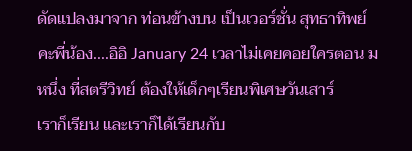ดัดแปลงมาจาก ท่อนข้างบน เป็นเวอร์ชั่น สุทธาทิพย์ คะพี่น้อง....อิอิ January 24 เวลาไม่เคยคอยใครตอน ม หนึ่ง ที่สตรีวิทย์ ต้องให้เด็กๆเรียนพิเศษวันเสาร์
เราก็เรียน และเราก็ได้เรียนกับ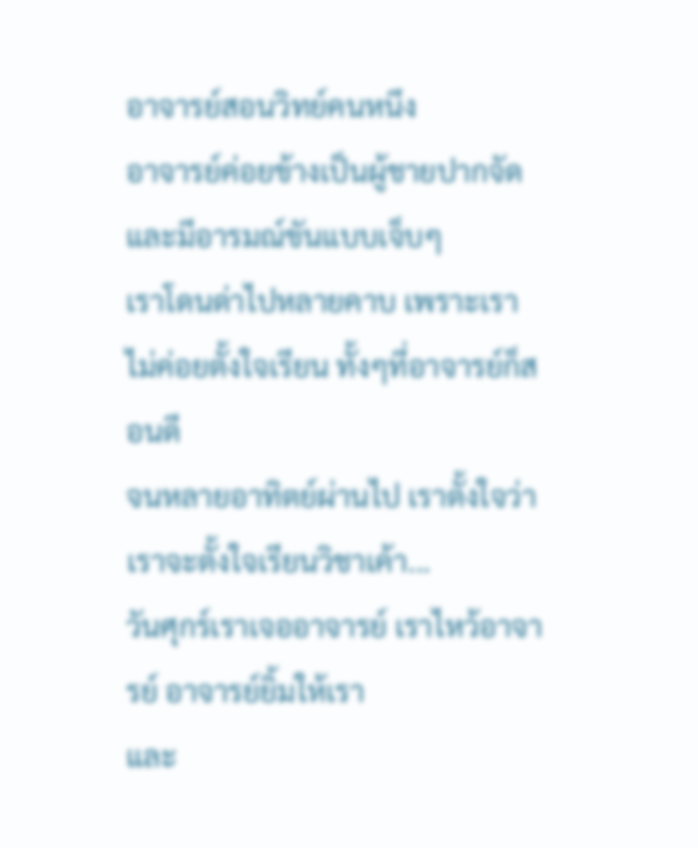อาจารย์สอนวิทย์คนหนึง
อาจารย์ค่อยข้างเป็นผู้ชายปากจัด และมีอารมณ์ขันแบบเจ็บๆ
เราโดนด่าไปหลายคาบ เพราะเราไม่ค่อยตั้งใจเรียน ทั้งๆที่อาจารย์ก็สอนดี
จนหลายอาทิตย์ผ่านไป เราตั้งใจว่า เราจะตั้งใจเรียนวิชาเค้า...
วันศุกร์เราเจออาจารย์ เราไหว้อาจารย์ อาจารย์ยิ้มให้เรา
และ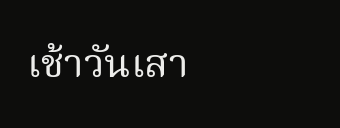เช้าวันเสา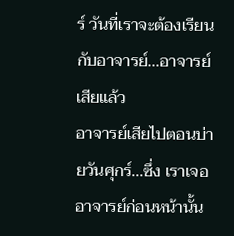ร์ วันที่เราจะต้องเรียนกับอาจารย์...อาจารย์เสียแล้ว
อาจารย์เสียไปตอนบ่ายวันศุกร์...ซึ่ง เราเจออาจารย์ก่อนหน้านั้น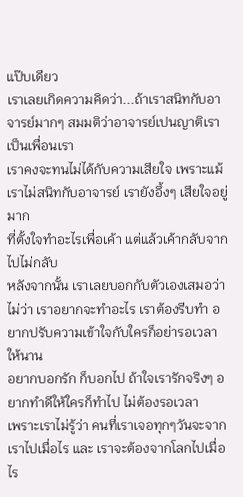แป๊บเดียว
เราเลยเกิดความคิดว่า...ถ้าเราสนิทกับอาจารย์มากๆ สมมติว่าอาจารย์เปนญาติเรา เป็นเพื่อนเรา
เราคงจะทนไม่ได้กับความเสียใจ เพราะแม้เราไม่สนิทกับอาจารย์ เรายังอึ้งๆ เสียใจอยู่มาก
ที่ตั้งใจทำอะไรเพื่อเค้า แต่แล้วเค้ากลับจากไปไม่กลับ
หลังจากนั้น เราเลยบอกกับตัวเองเสมอว่า
ไม่ว่า เราอยากจะทำอะไร เราต้องรีบทำ อยากปรับความเข้าใจกับใครก็อย่ารอเวลาให้นาน
อยากบอกรัก ก็บอกไป ถ้าใจเรารักจริงๆ อยากทำดีให้ใครก็ทำไป ไม่ต้องรอเวลา
เพราะเราไม่รู้ว่า คนที่เราเจอทุกๆวันจะจากเราไปเมื่อไร และ เราจะต้องจากโลกไปเมื่อไร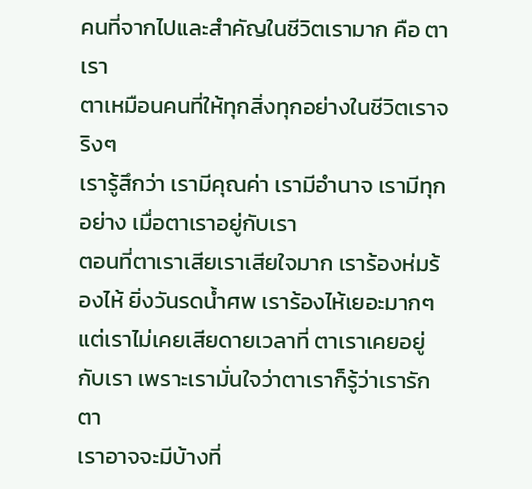คนที่จากไปและสำคัญในชีวิตเรามาก คือ ตา เรา
ตาเหมือนคนที่ให้ทุกสิ่งทุกอย่างในชีวิตเราจริงๆ
เรารู้สึกว่า เรามีคุณค่า เรามีอำนาจ เรามีทุกอย่าง เมื่อตาเราอยู่กับเรา
ตอนที่ตาเราเสียเราเสียใจมาก เราร้องห่มร้องไห้ ยิ่งวันรดน้ำศพ เราร้องไห้เยอะมากๆ
แต่เราไม่เคยเสียดายเวลาที่ ตาเราเคยอยู่กับเรา เพราะเรามั่นใจว่าตาเราก็รู้ว่าเรารักตา
เราอาจจะมีบ้างที่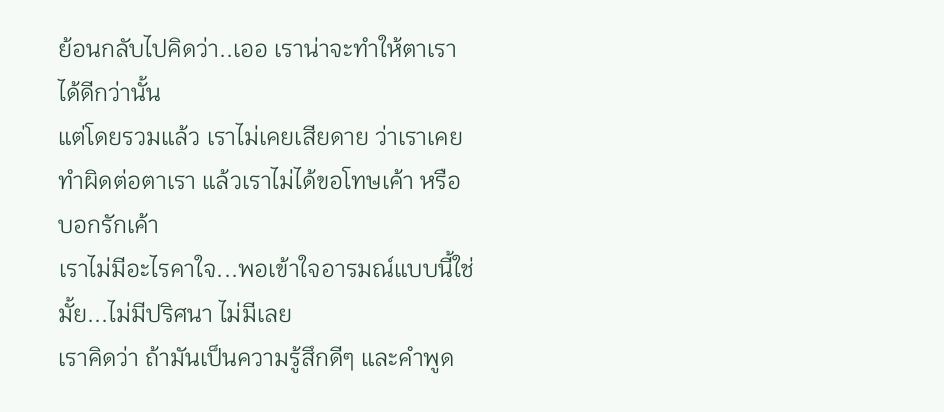ย้อนกลับไปคิดว่า..เออ เราน่าจะทำให้ตาเราได้ดีกว่านั้น
แต่โดยรวมแล้ว เราไม่เคยเสียดาย ว่าเราเคยทำผิดต่อตาเรา แล้วเราไม่ได้ขอโทษเค้า หรือบอกรักเค้า
เราไม่มีอะไรคาใจ...พอเข้าใจอารมณ์แบบนี้ใช่มั้ย...ไม่มีปริศนา ไม่มีเลย
เราคิดว่า ถ้ามันเป็นความรู้สึกดีๆ และคำพูด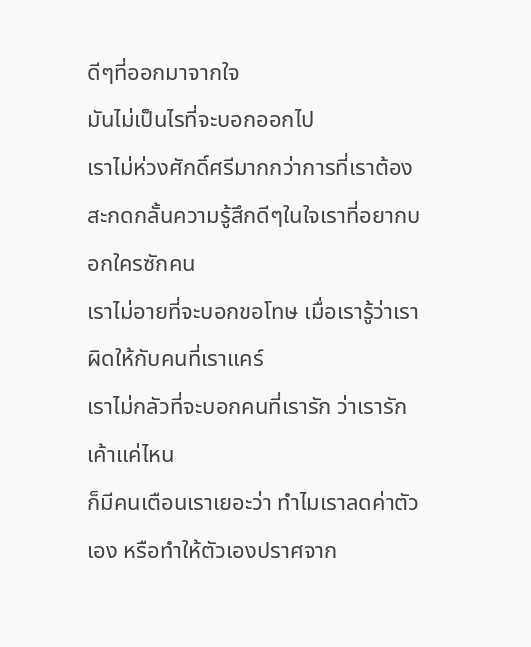ดีๆที่ออกมาจากใจ
มันไม่เป็นไรที่จะบอกออกไป
เราไม่ห่วงศักดิ์ศรีมากกว่าการที่เราต้องสะกดกลั้นความรู้สึกดีๆในใจเราที่อยากบอกใครซักคน
เราไม่อายที่จะบอกขอโทษ เมื่อเรารู้ว่าเราผิดให้กับคนที่เราแคร์
เราไม่กลัวที่จะบอกคนที่เรารัก ว่าเรารักเค้าแค่ไหน
ก็มีคนเตือนเราเยอะว่า ทำไมเราลดค่าตัวเอง หรือทำให้ตัวเองปราศจาก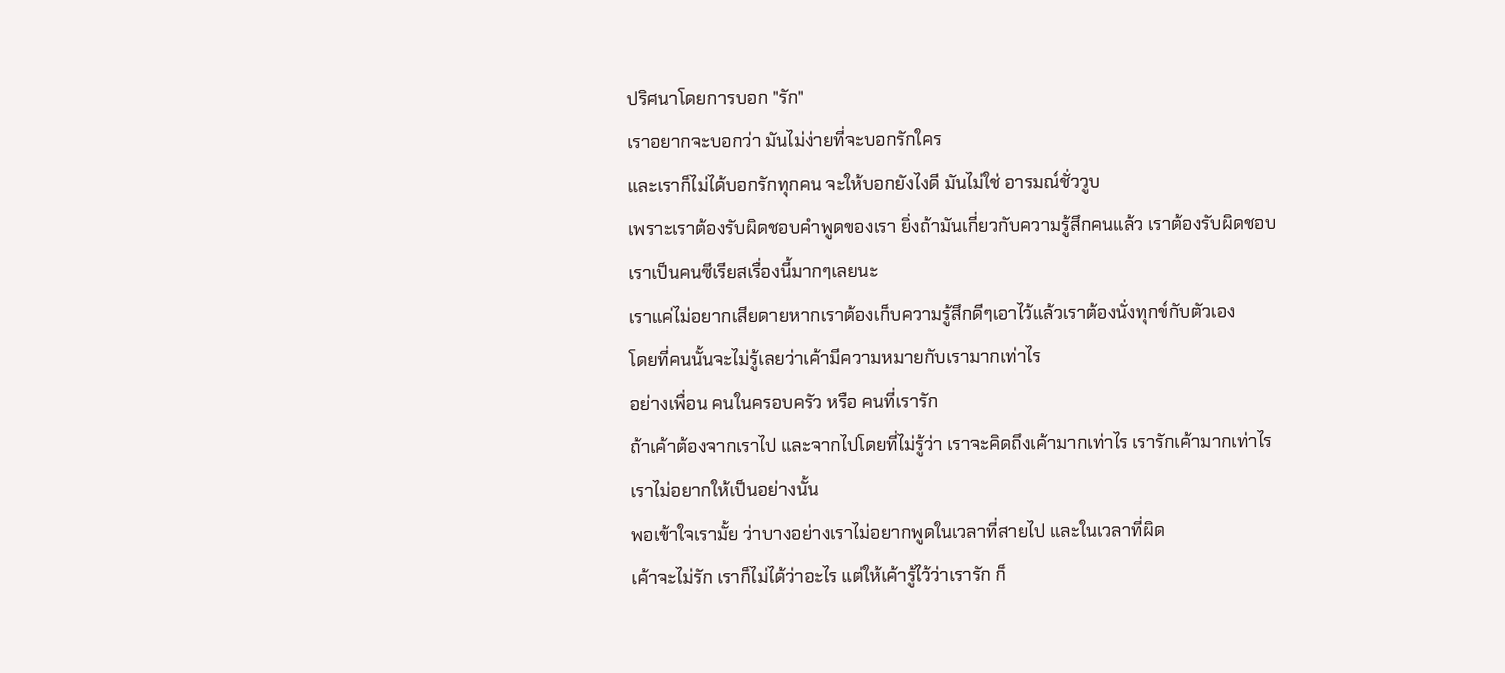ปริศนาโดยการบอก "รัก"
เราอยากจะบอกว่า มันไม่ง่ายที่จะบอกรักใคร
และเราก็ไม่ได้บอกรักทุกคน จะให้บอกยังไงดี มันไม่ใช่ อารมณ์ชั่ววูบ
เพราะเราต้องรับผิดชอบคำพูดของเรา ยิ่งถ้ามันเกี่ยวกับความรู้สึกคนแล้ว เราต้องรับผิดชอบ
เราเป็นคนซีเรียสเรื่องนี้มากๆเลยนะ
เราแค่ไม่อยากเสียดายหากเราต้องเก็บความรู้สึกดีๆเอาไว้แล้วเราต้องนั่งทุกข์กับตัวเอง
โดยที่คนนั้นจะไม่รู้เลยว่าเค้ามีความหมายกับเรามากเท่าไร
อย่างเพื่อน คนในครอบครัว หรือ คนที่เรารัก
ถ้าเค้าต้องจากเราไป และจากไปโดยที่ไม่รู้ว่า เราจะคิดถึงเค้ามากเท่าไร เรารักเค้ามากเท่าไร
เราไม่อยากให้เป็นอย่างนั้น
พอเข้าใจเรามั้ย ว่าบางอย่างเราไม่อยากพูดในเวลาที่สายไป และในเวลาที่ผิด
เค้าจะไม่รัก เราก็ไม่ได้ว่าอะไร แต่ให้เค้ารู้ไว้ว่าเรารัก ก็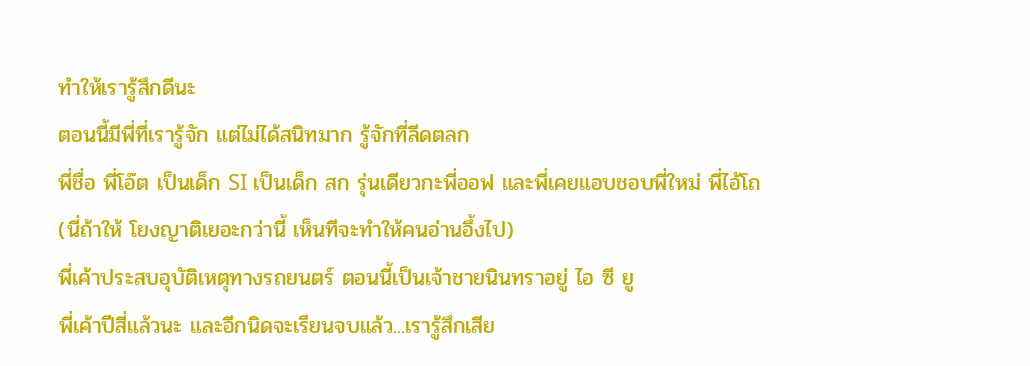ทำให้เรารู้สึกดีนะ
ตอนนี้มีพี่ที่เรารู้จัก แต่ไม่ได้สนิทมาก รู้จักที่ลีดตลก
พี่ชื่อ พี่โอ๊ต เป็นเด็ก SI เป็นเด็ก สก รุ่นเดียวกะพี่ออฟ และพี่เคยแอบชอบพี่ใหม่ พี่ไอ้โถ
(นี่ถ้าให้ โยงญาติเยอะกว่านี้ เห็นทีจะทำให้คนอ่านอึ้งไป)
พี่เค้าประสบอุบัติเหตุทางรถยนตร์ ตอนนี้เป็นเจ้าชายนินทราอยู่ ไอ ซี ยู
พี่เค้าปีสี่แล้วนะ และอีกนิดจะเรียนจบแล้ว...เรารู้สึกเสีย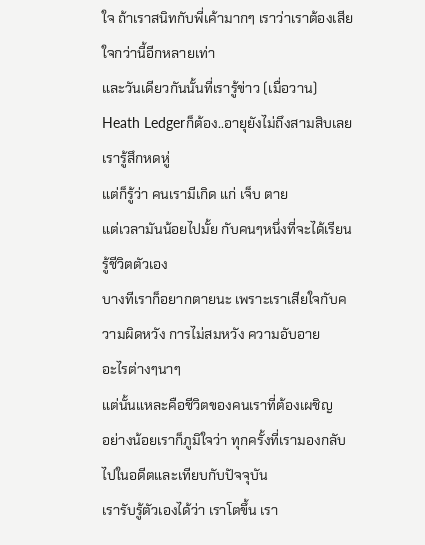ใจ ถ้าเราสนิทกับพี่เค้ามากๆ เราว่าเราต้องเสียใจกว่านี้อีกหลายเท่า
และวันเดียวกันนั้นที่เรารู้ข่าว (เมื่อวาน)
Heath Ledgerก็ต้อง..อายุยังไม่ถึงสามสิบเลย
เรารู้สึกหดหู่
แต่ก็รู้ว่า คนเรามีเกิด แก่ เจ็บ ตาย
แต่เวลามันน้อยไปมั้ย กับคนๆหนึ่งที่จะได้เรียนรู้ชีวิตตัวเอง
บางทีเราก็อยากตายนะ เพราะเราเสียใจกับความผิดหวัง การไม่สมหวัง ความอับอาย
อะไรต่างๆนาๆ
แต่นั้นแหละคือชีวิตของคนเราที่ต้องเผชิญ
อย่างน้อยเราก็ภูมิใจว่า ทุกครั้งที่เรามองกลับไปในอดีตและเทียบกับปัจจุบัน
เรารับรู้ตัวเองได้ว่า เราโตขึ้น เรา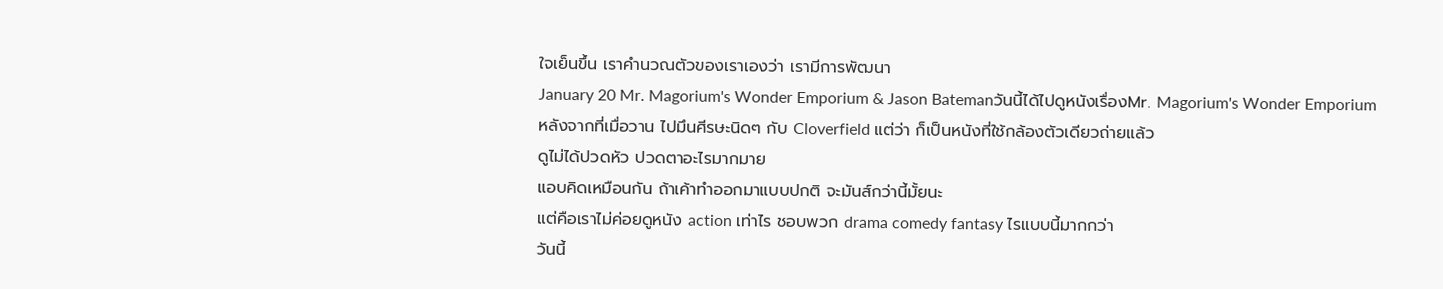ใจเย็นขึ้น เราคำนวณตัวของเราเองว่า เรามีการพัฒนา
January 20 Mr. Magorium's Wonder Emporium & Jason Batemanวันนี้ได้ไปดูหนังเรื่องMr. Magorium's Wonder Emporium
หลังจากที่เมื่อวาน ไปมึนศีรษะนิดๆ กับ Cloverfield แต่ว่า ก็เป็นหนังที่ใช้กล้องตัวเดียวถ่ายแล้ว
ดูไม่ได้ปวดหัว ปวดตาอะไรมากมาย
แอบคิดเหมือนกัน ถ้าเค้าทำออกมาแบบปกติ จะมันส์กว่านี้มั้ยนะ
แต่คือเราไม่ค่อยดูหนัง action เท่าไร ชอบพวก drama comedy fantasy ไรแบบนี้มากกว่า
วันนี้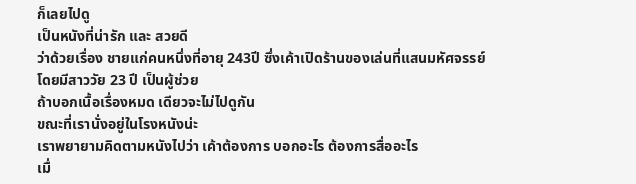ก็เลยไปดู
เป็นหนังที่น่ารัก และ สวยดี
ว่าด้วยเรื่อง ชายแก่คนหนึ่งที่อายุ 243ปี ซึ่งเค้าเปิดร้านของเล่นที่แสนมหัศจรรย์
โดยมีสาววัย 23 ปี เป็นผู้ช่วย
ถ้าบอกเนื้อเรื่องหมด เดียวจะไม่ไปดูกัน
ขณะที่เรานั่งอยู่ในโรงหนังน่ะ
เราพยายามคิดตามหนังไปว่า เค้าต้องการ บอกอะไร ต้องการสื่ออะไร
เมื่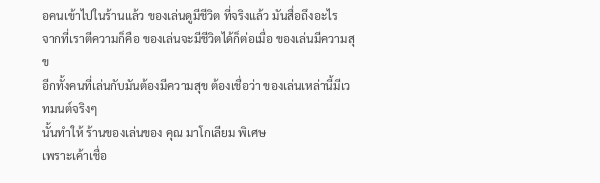อคนเข้าไปในร้านแล้ว ของเล่นดูมีชีวิต ที่จริงแล้ว มันสื่อถึงอะไร
จากที่เราตีความก็คือ ของเล่นจะมีชีวิตได้ก็ต่อเมื่อ ของเล่นมีความสุข
อีกทั้งคนที่เล่นกับมันต้องมีความสุข ต้องเชื่อว่า ของเล่นเหล่านี้มีเวทมนต์จริงๆ
นั้นทำให้ ร้านของเล่นของ คุณ มาโกเลียม พิเศษ
เพราะเค้าเชื่อ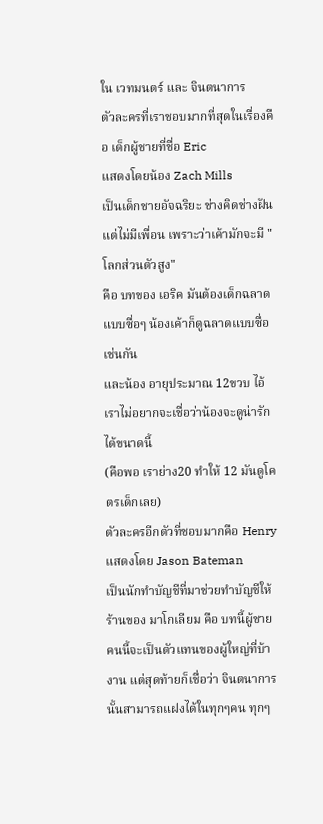ใน เวทมนตร์ และ จินตนาการ
ตัวละครที่เราชอบมากที่สุดในเรื่องคือ เด็กผู้ชายที่ชื่อ Eric
แสดงโดยน้อง Zach Mills
เป็นเด็กชายอัจฉริยะ ช่างคิดช่างฝัน แต่ไม่มีเพื่อน เพราะว่าเค้ามักจะมี "โลกส่วนตัวสูง"
คือ บทของ เอริค มันต้องเด็กฉลาดแบบซื่อๆ น้องเค้าก็ดูฉลาดแบบซื่อเช่นกัน
และน้อง อายุประมาณ 12ขวบ ไอ้เราไม่อยากจะเชื่อว่าน้องจะดูน่ารักได้ขนาดนี้
(คือพอ เราย่าง20 ทำให้ 12 มันดูโคตรเด็กเลย)
ตัวละครอีกตัวที่ชอบมากคือ Henry แสดงโดย Jason Bateman
เป็นนักทำบัญชีที่มาช่วยทำบัญชีให้ร้านของ มาโกเลียม คือ บทนี้ผู้ชายคนนี้จะเป็นตัวแทนของผู้ใหญ่ที่บ้างาน แต่สุดท้ายก็เชื่อว่า จินตนาการนั้นสามารถแฝงได้ในทุกๆคน ทุกๆ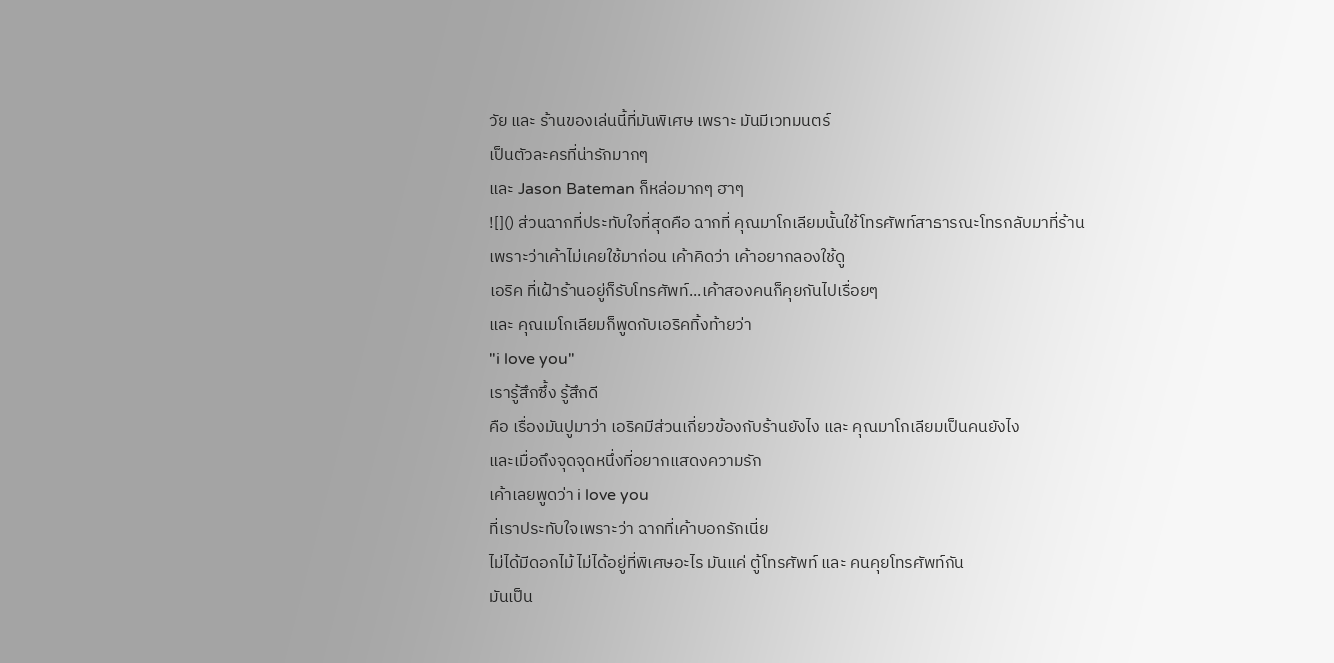วัย และ ร้านของเล่นนี้ที่มันพิเศษ เพราะ มันมีเวทมนตร์
เป็นตัวละครที่น่ารักมากๆ
และ Jason Bateman ก็หล่อมากๆ ฮาๆ
![]() ส่วนฉากที่ประทับใจที่สุดคือ ฉากที่ คุณมาโกเลียมนั้นใช้โทรศัพท์สาธารณะโทรกลับมาที่ร้าน
เพราะว่าเค้าไม่เคยใช้มาก่อน เค้าคิดว่า เค้าอยากลองใช้ดู
เอริค ที่เฝ้าร้านอยู่ก็รับโทรศัพท์...เค้าสองคนก็คุยกันไปเรื่อยๆ
และ คุณเมโกเลียมก็พูดกับเอริคทิ้งท้ายว่า
"i love you"
เรารู้สึกซึ้ง รู้สึกดี
คือ เรื่องมันปูมาว่า เอริคมีส่วนเกี่ยวข้องกับร้านยังไง และ คุณมาโกเลียมเป็นคนยังไง
และเมื่อถึงจุดจุดหนึ่งที่อยากแสดงความรัก
เค้าเลยพูดว่า i love you
ที่เราประทับใจเพราะว่า ฉากที่เค้าบอกรักเนี่ย
ไม่ได้มีดอกไม้ ไม่ได้อยู่ที่พิเศษอะไร มันแค่ ตู้โทรศัพท์ และ คนคุยโทรศัพท์กัน
มันเป็น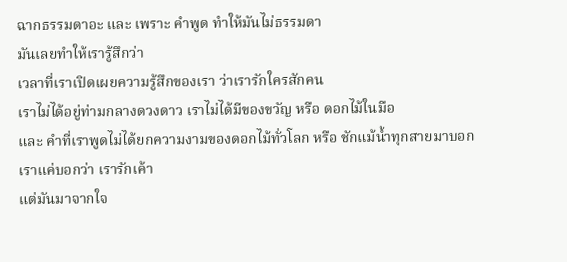ฉากธรรมดาอะ และ เพราะ คำพูด ทำให้มันไม่ธรรมดา
มันเลยทำให้เรารู้สึกว่า
เวลาที่เราเปิดเผยความรู้สึกของเรา ว่าเรารักใครสักคน
เราไม่ได้อยู่ท่ามกลางดวงดาว เราไม่ได้มีของขวัญ หรือ ดอกไม้ในมือ
และ คำที่เราพูดไม่ได้ยกความงามของดอกไม้ทั่วโลก หรือ ชักแม้น้ำทุกสายมาบอก
เราแค่บอกว่า เรารักเค้า
แต่มันมาจากใจ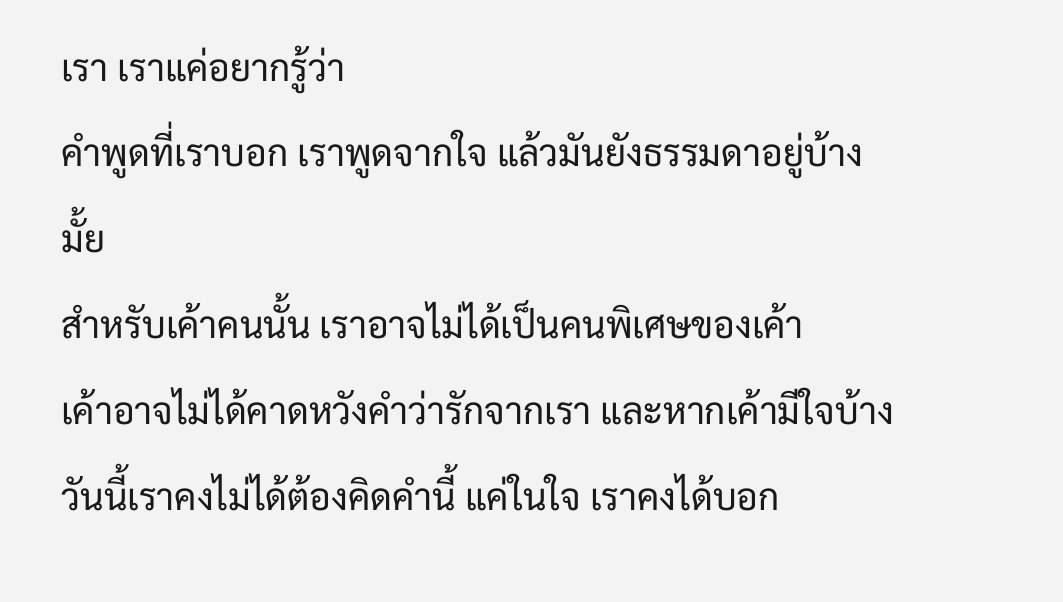เรา เราแค่อยากรู้ว่า
คำพูดที่เราบอก เราพูดจากใจ แล้วมันยังธรรมดาอยู่บ้างมั้ย
สำหรับเค้าคนนั้น เราอาจไม่ได้เป็นคนพิเศษของเค้า
เค้าอาจไม่ได้คาดหวังคำว่ารักจากเรา และหากเค้ามีใจบ้าง
วันนี้เราคงไม่ได้ต้องคิดคำนี้ แค่ในใจ เราคงได้บอก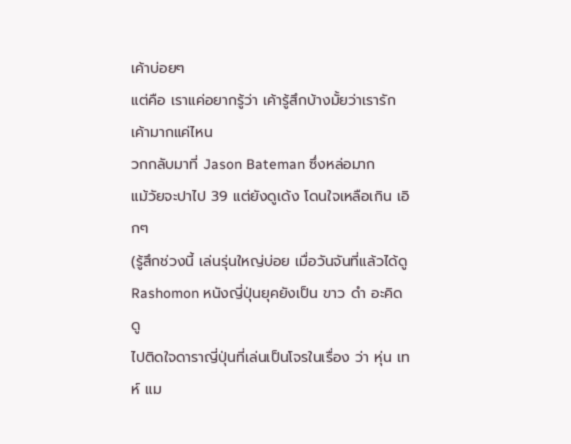เค้าบ่อยๆ
แต่คือ เราแค่อยากรู้ว่า เค้ารู้สึกบ้างมั้ยว่าเรารักเค้ามากแค่ไหน
วกกลับมาที่ Jason Bateman ซึ่งหล่อมาก
แม้วัยจะปาไป 39 แต่ยังดูเด้ง โดนใจเหลือเกิน เอิกๆ
(รู้สึกช่วงนี้ เล่นรุ่นใหญ่บ่อย เมื่อวันจันที่แล้วได้ดู Rashomon หนังญี่ปุ่นยุคยังเป็น ขาว ดำ อะคิดดู
ไปติดใจดาราญี่ปุ่นที่เล่นเป็นโจรในเรื่อง ว่า หุ่น เทห์ แม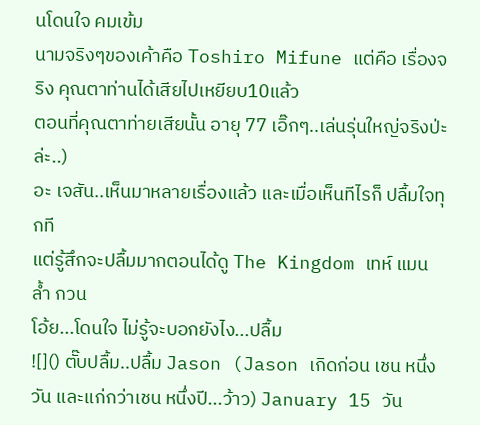นโดนใจ คมเข้ม
นามจริงๆของเค้าคือ Toshiro Mifune แต่คือ เรื่องจริง คุณตาท่านได้เสียไปเหยียบ10แล้ว
ตอนที่คุณตาท่ายเสียนั้น อายุ 77 เอิ๊กๆ..เล่นรุ่นใหญ่จริงป่ะล่ะ..)
อะ เจสัน..เห็นมาหลายเรื่องแล้ว และเมื่อเห็นทีไรก็ ปลื้มใจทุกที
แต่รู้สึกจะปลื้มมากตอนได้ดู The Kingdom เทห์ แมน ล้ำ กวน
โอ้ย...โดนใจ ไม่รู้จะบอกยังไง...ปลื้ม
![]() ตั๊บปลื้ม..ปลื้ม Jason (Jason เกิดก่อน เชน หนึ่งวัน และแก่กว่าเชน หนึ่งปี...ว้าว) January 15 วัน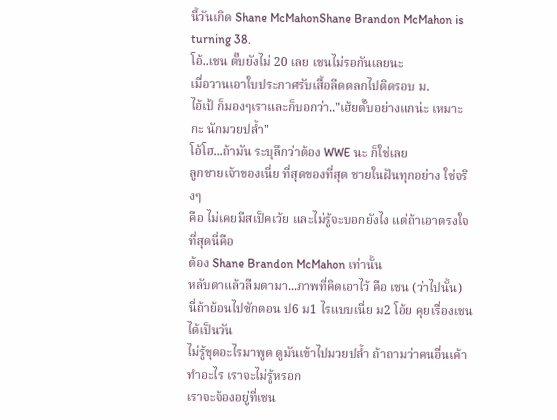นี้วันเกิด Shane McMahonShane Brandon McMahon is turning 38.
โอ้..เชน ตั๊บยังไม่ 20 เลย เชนไม่รอกันเลยนะ
เมื่อวานเอาใบประกาศรับเสื้อลีดตลกไปติดรอบ ม.
ไอ้เป้ ก็มองๆเราและก็บอกว่า.."เฮ้ยตั๊บอย่างแกน่ะ เหมาะกะ นักมวยปล้ำ"
โอ้โฮ...ถ้ามัน ระบุลึกว่าต้อง WWE นะ ก็ใช่เลย
ลูกชายเจ้าของเนี่ย ที่สุดของที่สุด ชายในฝันทุกอย่าง ใช่จริงๆ
คือ ไม่เคยมีสเป็คเว้ย และไม่รู้จะบอกยังไง แต่ถ้าเอาตรงใจที่สุดนี่คือ
ต้อง Shane Brandon McMahon เท่านั้น
หลับตาแล้วลืมตามา...ภาพที่คิดเอาไว้ คือ เชน (ว่าไปนั้น)
นี่ถ้าย้อนไปซักตอน ป6 ม1 ไรแบบเนี่ย ม2 โอ้ย คุยเรื่องเชนได้เป็นวัน
ไม่รู้ขุดอะไรมาพูด ดูมันเข้าไปมวยปล้ำ ถ้าถามว่าคนอื่นเค้าทำอะไร เราจะไม่รู้หรอก
เราจะจ้องอยู่ที่เชน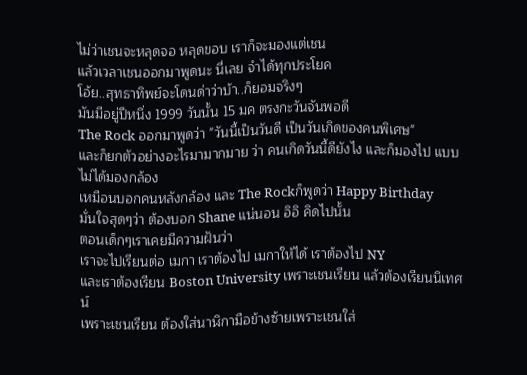ไม่ว่าเชนจะหลุดจอ หลุดขอบ เราก็จะมองแต่เชน
แล้วเวลาเชนออกมาพูดนะ นี่เลย จำได้ทุกประโยค
โอ้ย..สุทธาทิพย์จะโดนด่าว่าบ้า..ก็ยอมจริงๆ
มันมีอยู่ปีหนึ่ง 1999 วันนั้น 15 มค ตรงกะวันจันพอดี
The Rock ออกมาพูดว่า "วันนี้เป็นวันดี เป็นวันเกิดของคนพิเศษ"
และก็ยกตัวอย่างอะไรมามากมาย ว่า คนเกิดวันนี้ดียังไง และก็มองไป แบบไม่ได้มองกล้อง
เหมือนบอกคนหลังกล้อง และ The Rockก็พูดว่า Happy Birthday
มั่นใจสุดๆว่า ต้องบอก Shane แน่นอน อิอิ คิดไปนั้น
ตอนเด็กๆเราเคยมีความฝันว่า
เราจะไปเรียนต่อ เมกา เราต้องไป เมกาให้ได้ เราต้องไป NY
และเราต้องเรียน Boston University เพราะเชนเรียน แล้วต้องเรียนนิเทศน์
เพราะเชนเรียน ต้องใส่นาฬิกามือข้างซ้ายเพราะเชนใส่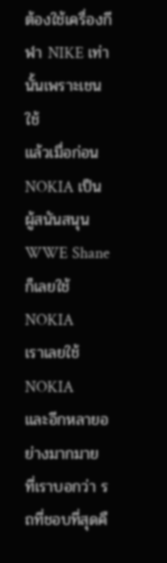ต้องใช้เครื่องกีฬา NIKE เท่านั้นเพราะเชนใช้
แล้วเมื่อก่อน NOKIA เป็นผู้สนันสนุน WWE Shaneก็เลยใช้NOKIA
เราเลยใช้ NOKIA
และอีกหลายอย่างมากมาย ที่เราบอกว่า รถที่ชอบที่สุดคื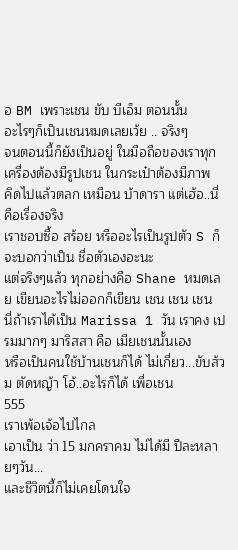อ BM เพราะเชน ขับ บีเอ็ม ตอนนั้น
อะไรๆก็เป็นเชนหมดเลยเว้ย .. จริงๆ
จนตอนนี้ก็ยังเป็นอยู่ ในมือถือของเราทุกเครื่องต้องมีรูปเชน ในกระเป๋าต้องมีภาพ
คิดไปแล้วตลก เหมือน บ้าดารา แต่เฮ้อ..นี่คือเรื่องจริง
เราชอบซื้อ สร้อย หรืออะไรเป็นรูปตัว S ก็จะบอกว่าเป็น ชื่อตัวเองอะนะ
แต่จริงๆแล้ว ทุกอย่างคือ Shane หมดเลย เขียนอะไรไม่ออกก็เขียน เชน เชน เชน
นี่ถ้าเราได้เป็น Marissa 1 วัน เราคง เปรมมากๆ มาริสสา คือ เมียเชนนั้นเอง
หรือเป็นคนใช้บ้านเชนก็ได้ ไม่เกี่ยว...ขับส้วม ตัดหญ้า โอ้..อะไรก็ได้ เพื่อเชน
555
เราเพ้อเจ้อไปไกล
เอาเป็น ว่า 15 มกคราคม ไม่ได้มี ปีละหลายๆวัน...
และชีวิตนี้ก็ไม่เคยโดนใจ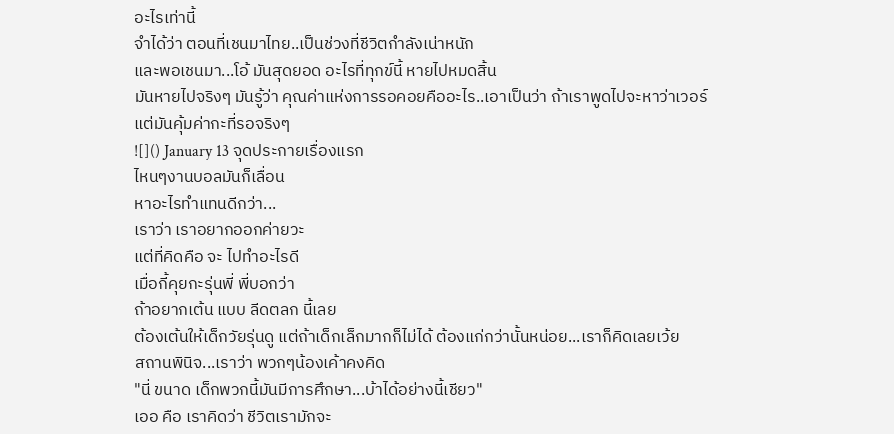อะไรเท่านี้
จำได้ว่า ตอนที่เชนมาไทย..เป็นช่วงที่ชีวิตกำลังเน่าหนัก
และพอเชนมา...โอ้ มันสุดยอด อะไรที่ทุกข์นี้ หายไปหมดสิ้น
มันหายไปจริงๆ มันรู้ว่า คุณค่าแห่งการรอคอยคืออะไร..เอาเป็นว่า ถ้าเราพูดไปจะหาว่าเวอร์
แต่มันคุ้มค่ากะที่รอจริงๆ
![]() January 13 จุดประกายเรื่องแรก
ไหนๆงานบอลมันก็เลื่อน
หาอะไรทำแทนดีกว่า...
เราว่า เราอยากออกค่ายวะ
แต่ที่คิดคือ จะ ไปทำอะไรดี
เมื่อกี้คุยกะรุ่นพี่ พี่บอกว่า
ถ้าอยากเต้น แบบ ลีดตลก นี้เลย
ต้องเต้นให้เด็กวัยรุ่นดู แต่ถ้าเด็กเล็กมากก็ไม่ได้ ต้องแก่กว่านั้นหน่อย...เราก็คิดเลยเว้ย
สถานพินิจ...เราว่า พวกๆน้องเค้าคงคิด
"นี่ ขนาด เด็กพวกนี้มันมีการศึกษา...บ้าได้อย่างนี้เชียว"
เออ คือ เราคิดว่า ชีวิตเรามักจะ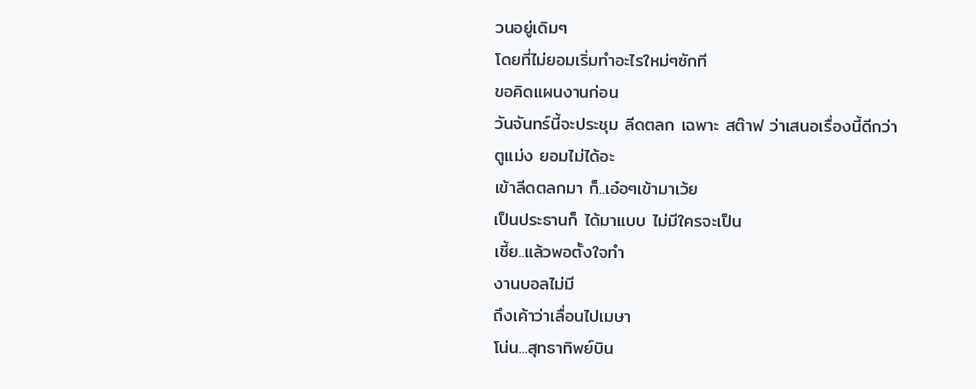วนอยู่เดิมๆ
โดยที่ไม่ยอมเริ่มทำอะไรใหม่ๆซักที
ขอคิดแผนงานก่อน
วันจันทร์นี้จะประชุม ลีดตลก เฉพาะ สต๊าฟ ว่าเสนอเรื่องนี้ดีกว่า
ตูแม่ง ยอมไม่ได้อะ
เข้าลีดตลกมา ก็..เอ๋อๆเข้ามาเว้ย
เป็นประธานก็ ได้มาแบบ ไม่มีใครจะเป็น
เชี้ย..แล้วพอตั้งใจทำ
งานบอลไม่มี
ถึงเค้าว่าเลื่อนไปเมษา
โน่น...สุทธาทิพย์บิน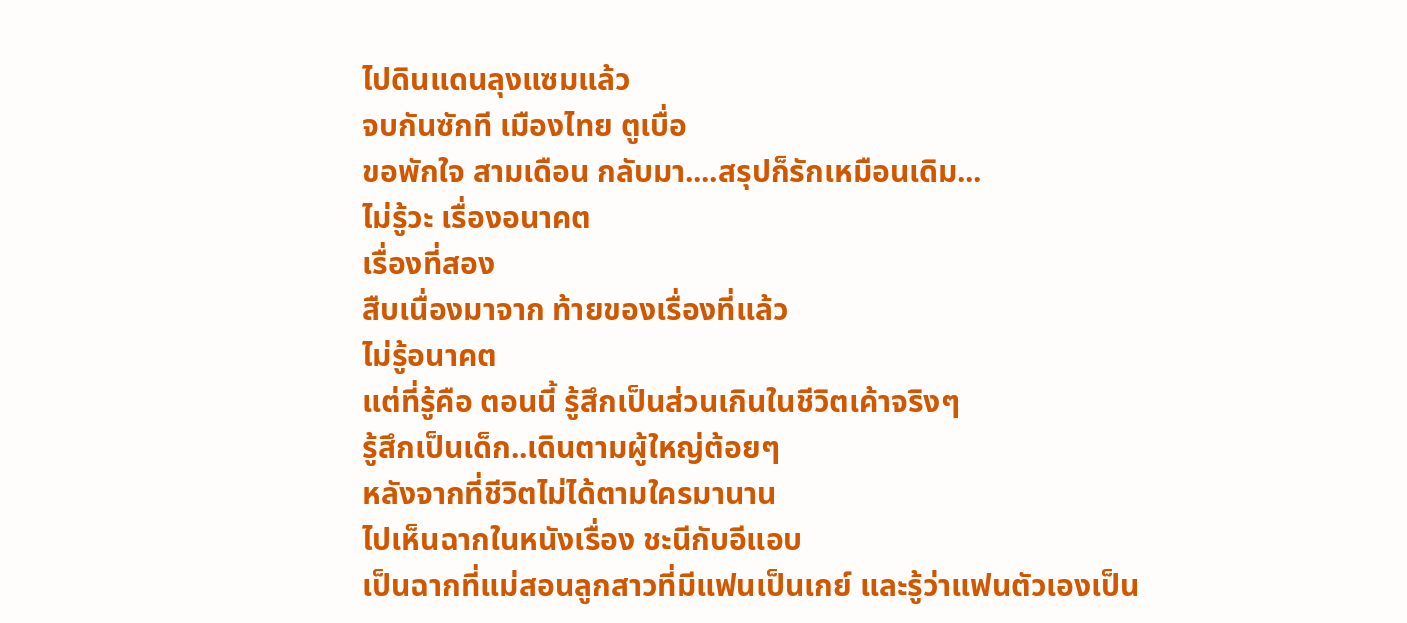ไปดินแดนลุงแซมแล้ว
จบกันซักที เมืองไทย ตูเบื่อ
ขอพักใจ สามเดือน กลับมา....สรุปก็รักเหมือนเดิม...
ไม่รู้วะ เรื่องอนาคต
เรื่องที่สอง
สืบเนื่องมาจาก ท้ายของเรื่องที่แล้ว
ไม่รู้อนาคต
แต่ที่รู้คือ ตอนนี้ รู้สึกเป็นส่วนเกินในชีวิตเค้าจริงๆ
รู้สึกเป็นเด็ก..เดินตามผู้ใหญ่ต้อยๆ
หลังจากที่ชีวิตไม่ได้ตามใครมานาน
ไปเห็นฉากในหนังเรื่อง ชะนีกับอีแอบ
เป็นฉากที่แม่สอนลูกสาวที่มีแฟนเป็นเกย์ และรู้ว่าแฟนตัวเองเป็น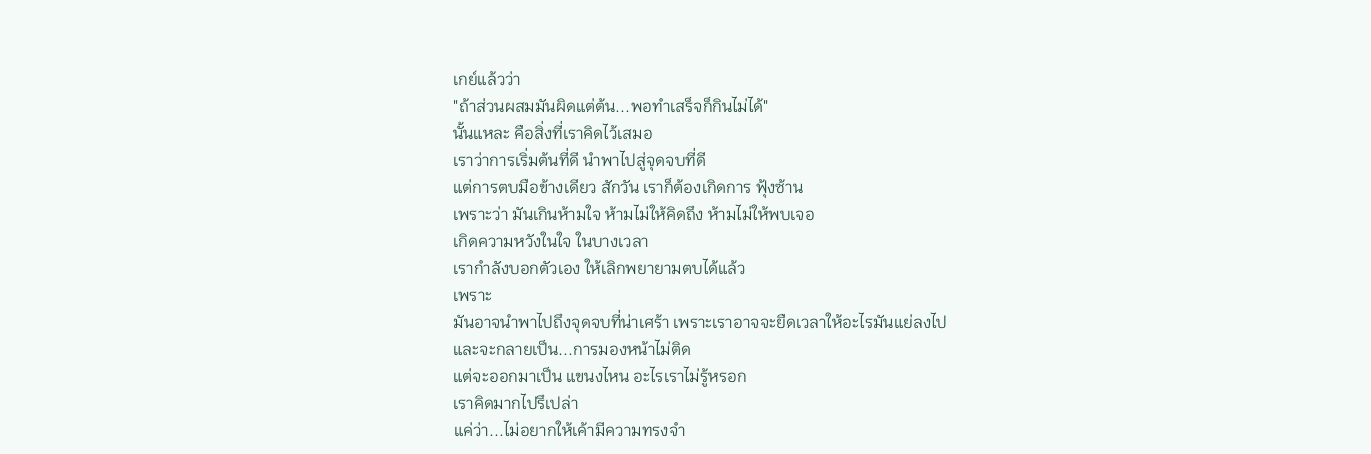เกย์แล้วว่า
"ถ้าส่วนผสมมันผิดแต่ต้น...พอทำเสร็จก็กินไม่ได้"
นั้นแหละ คือสิ่งที่เราคิดไว้เสมอ
เราว่าการเริ่มต้นที่ดี นำพาไปสู่จุดจบที่ดี
แต่การตบมือข้างเดียว สักวัน เราก็ต้องเกิดการ ฟุ้งซ้าน
เพราะว่า มันเกินห้ามใจ ห้ามไม่ให้คิดถึง ห้ามไม่ให้พบเจอ
เกิดความหวังในใจ ในบางเวลา
เรากำลังบอกตัวเอง ให้เลิกพยายามตบได้แล้ว
เพราะ
มันอาจนำพาไปถึงจุดจบที่น่าเศร้า เพราะเราอาจจะยืดเวลาให้อะไรมันแย่ลงไป
และจะกลายเป็น...การมองหน้าไม่ติด
แต่จะออกมาเป็น แขนงไหน อะไรเราไม่รู้หรอก
เราคิดมากไปรึเปล่า
แค่ว่า...ไม่อยากให้เค้ามีความทรงจำ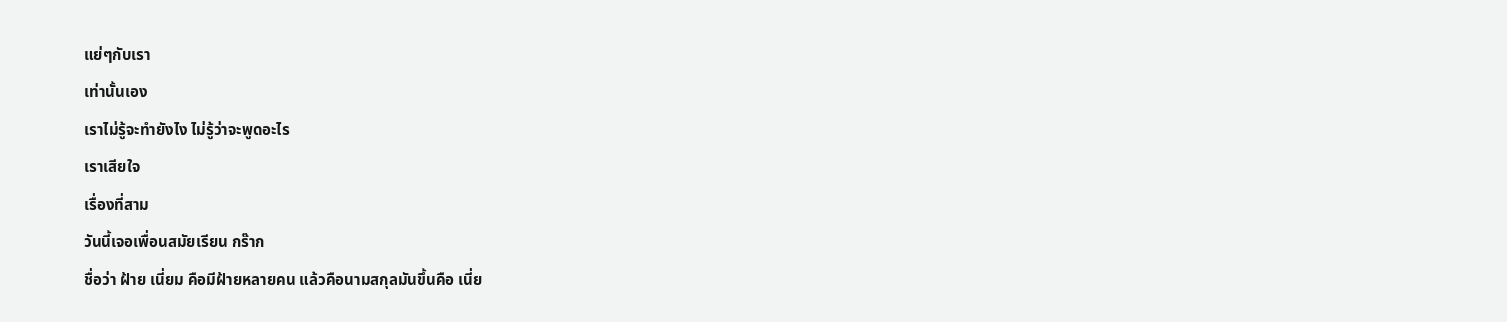แย่ๆกับเรา
เท่านั้นเอง
เราไม่รู้จะทำยังไง ไม่รู้ว่าจะพูดอะไร
เราเสียใจ
เรื่องที่สาม
วันนี้เจอเพื่อนสมัยเรียน กร๊าก
ชื่อว่า ฝ้าย เนี่ยม คือมีฝ้ายหลายคน แล้วคือนามสกุลมันขึ้นคือ เนี่ย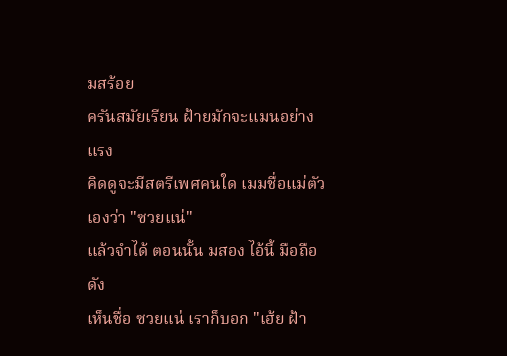มสร้อย
ครันสมัยเรียน ฝ้ายมักจะแมนอย่างแรง
คิดดูจะมีสตรีเพศคนใด เมมชื่อแม่ตัวเองว่า "ซวยแน่"
แล้วจำได้ ตอนนั้น มสอง ไอ้นี้ มือถือดัง
เห็นชื่อ ซวยแน่ เราก็บอก "เฮ้ย ฝ้า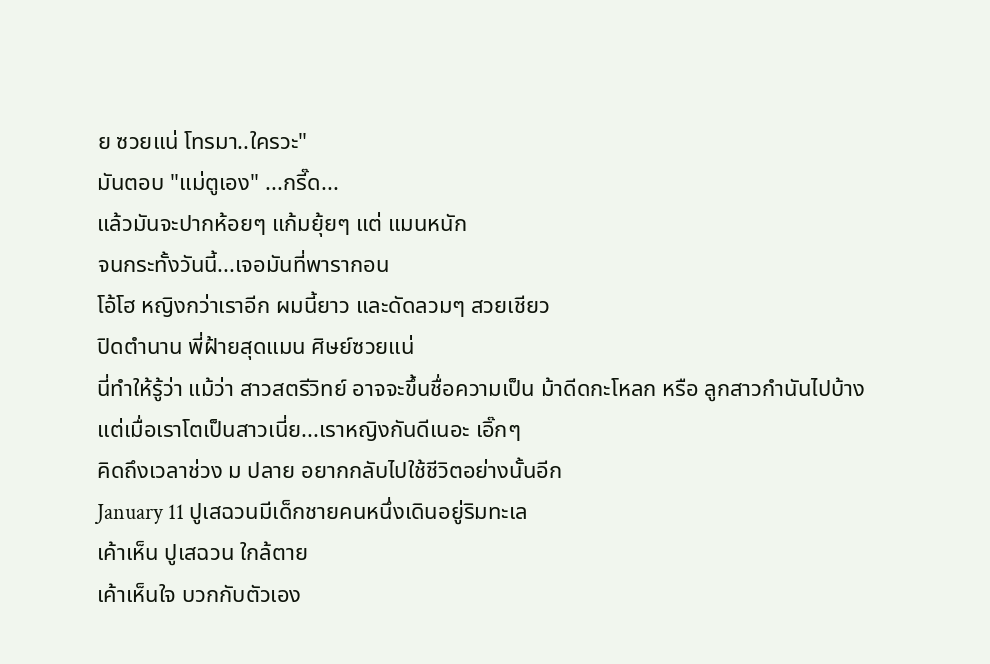ย ซวยแน่ โทรมา..ใครวะ"
มันตอบ "แม่ตูเอง" ...กรี๊ด...
แล้วมันจะปากห้อยๆ แก้มยุ้ยๆ แต่ แมนหนัก
จนกระทั้งวันนี้...เจอมันที่พารากอน
โอ้โฮ หญิงกว่าเราอีก ผมนี้ยาว และดัดลวมๆ สวยเชียว
ปิดตำนาน พี่ฝ้ายสุดแมน ศิษย์ซวยแน่
นี่ทำให้รู้ว่า แม้ว่า สาวสตรีวิทย์ อาจจะขึ้นชื่อความเป็น ม้าดีดกะโหลก หรือ ลูกสาวกำนันไปบ้าง
แต่เมื่อเราโตเป็นสาวเนี่ย...เราหญิงกันดีเนอะ เอิ๊กๆ
คิดถึงเวลาช่วง ม ปลาย อยากกลับไปใช้ชีวิตอย่างนั้นอีก
January 11 ปูเสฉวนมีเด็กชายคนหนึ่งเดินอยู่ริมทะเล
เค้าเห็น ปูเสฉวน ใกล้ตาย
เค้าเห็นใจ บวกกับตัวเอง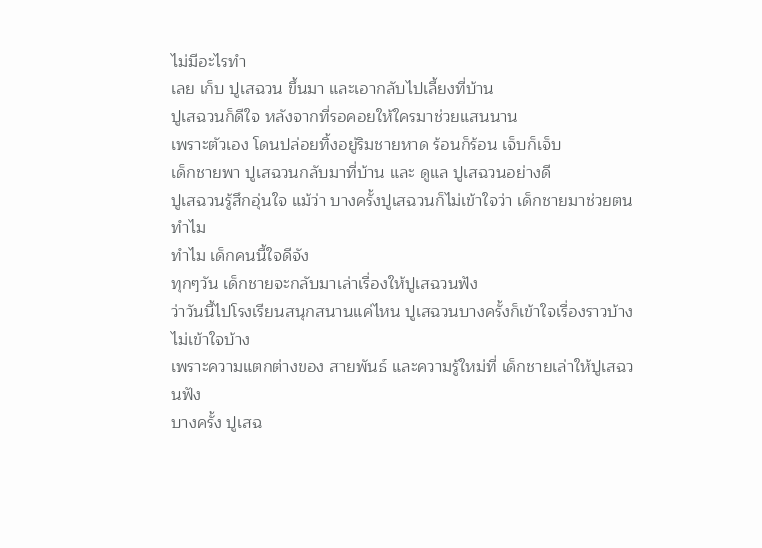ไม่มีอะไรทำ
เลย เก็บ ปูเสฉวน ขึ้นมา และเอากลับไปเลี้ยงที่บ้าน
ปูเสฉวนก็ดีใจ หลังจากที่รอคอยให้ใครมาช่วยแสนนาน
เพราะตัวเอง โดนปล่อยทิ้งอยู่ริมชายหาด ร้อนก็ร้อน เจ็บก็เจ็บ
เด็กชายพา ปูเสฉวนกลับมาที่บ้าน และ ดูแล ปูเสฉวนอย่างดี
ปูเสฉวนรู้สึกอุ่นใจ แม้ว่า บางครั้งปูเสฉวนก็ไม่เข้าใจว่า เด็กชายมาช่วยตนทำไม
ทำไม เด็กคนนี้ใจดีจัง
ทุกๆวัน เด็กชายจะกลับมาเล่าเรื่องให้ปูเสฉวนฟัง
ว่าวันนี้ไปโรงเรียนสนุกสนานแค่ไหน ปูเสฉวนบางครั้งก็เข้าใจเรื่องราวบ้าง ไม่เข้าใจบ้าง
เพราะความแตกต่างของ สายพันธ์ และความรู้ใหม่ที่ เด็กชายเล่าให้ปูเสฉวนฟัง
บางครั้ง ปูเสฉ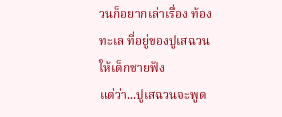วนก็อยากเล่าเรื่อง ท้องทะเล ที่อยู่ของปูเสฉวนให้เด็กชายฟัง
แต่ว่า...ปูเสฉวนจะพูด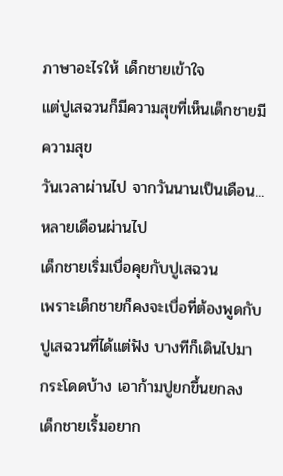ภาษาอะไรให้ เด็กชายเข้าใจ
แต่ปูเสฉวนก็มีความสุขที่เห็นเด็กชายมีความสุข
วันเวลาผ่านไป จากวันนานเป็นเดือน...หลายเดือนผ่านไป
เด็กชายเริ่มเบื่อคุยกับปูเสฉวน
เพราะเด็กชายก็คงจะเบื่อที่ต้องพูดกับ ปูเสฉวนที่ได้แต่ฟัง บางทีก็เดินไปมา กระโดดบ้าง เอาก้ามปูยกขึ้นยกลง
เด็กชายเริ้มอยาก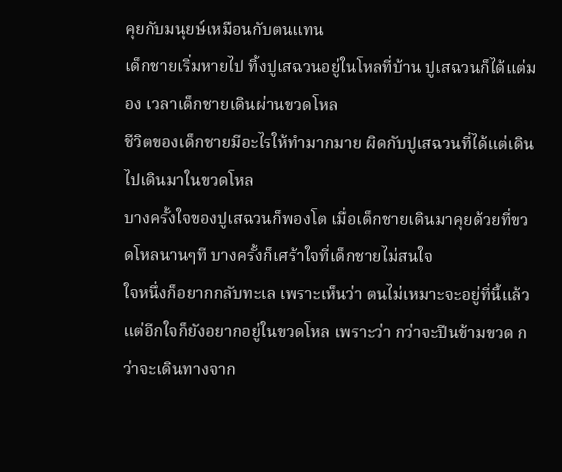คุยกับมนุยษ์เหมือนกับตนแทน
เด็กชายเริ่มหายไป ทิ้งปูเสฉวนอยู่ในโหลที่บ้าน ปูเสฉวนก็ได้แต่มอง เวลาเด็กชายเดินผ่านขวดโหล
ชีวิตของเด็กชายมีอะไรให้ทำมากมาย ผิดกับปูเสฉวนที่ได้แต่เดินไปเดินมาในขวดโหล
บางครั้งใจของปูเสฉวนก็พองโต เมื่อเด็กชายเดินมาคุยด้วยที่ขวดโหลนานๆที บางครั้งก็เศร้าใจที่เด็กชายไม่สนใจ
ใจหนึ่งก็อยากกลับทะเล เพราะเห็นว่า ตนไม่เหมาะจะอยู่ที่นี้แล้ว
แต่อีกใจก็ยังอยากอยู่ในขวดโหล เพราะว่า กว่าจะปีนข้ามขวด กว่าจะเดินทางจาก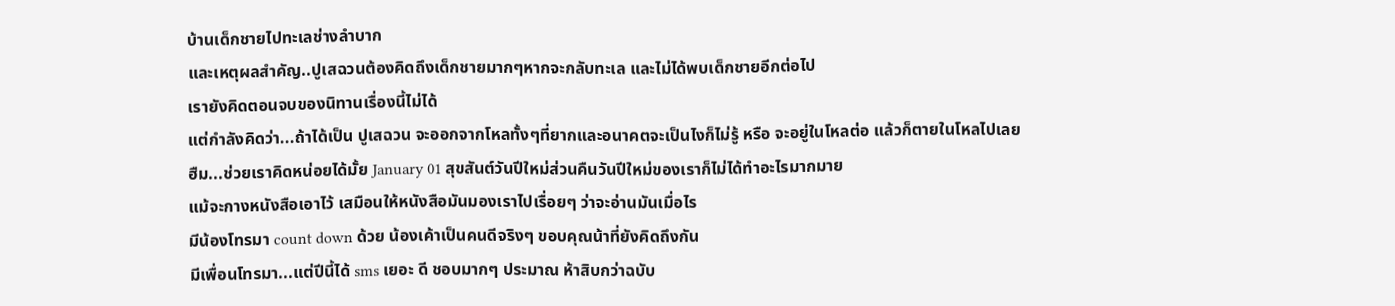บ้านเด็กชายไปทะเลช่างลำบาก
และเหตุผลสำคัญ..ปูเสฉวนต้องคิดถึงเด็กชายมากๆหากจะกลับทะเล และไม่ได้พบเด็กชายอีกต่อไป
เรายังคิดตอนจบของนิทานเรื่องนี้ไม่ได้
แต่กำลังคิดว่า...ถ้าได้เป็น ปูเสฉวน จะออกจากโหลทั้งๆที่ยากและอนาคตจะเป็นไงก็ไม่รู้ หรือ จะอยู่ในโหลต่อ แล้วก็ตายในโหลไปเลย
ฮืม...ช่วยเราคิดหน่อยได้มั้ย January 01 สุขสันต์วันปีใหม่ส่วนคืนวันปีใหม่ของเราก็ไม่ได้ทำอะไรมากมาย
แม้จะกางหนังสือเอาไว้ เสมือนให้หนังสือมันมองเราไปเรื่อยๆ ว่าจะอ่านมันเมื่อไร
มีน้องโทรมา count down ด้วย น้องเค้าเป็นคนดีจริงๆ ขอบคุณน้าที่ยังคิดถึงกัน
มีเพื่อนโทรมา...แต่ปีนี้ได้ sms เยอะ ดี ชอบมากๆ ประมาณ ห้าสิบกว่าฉบับ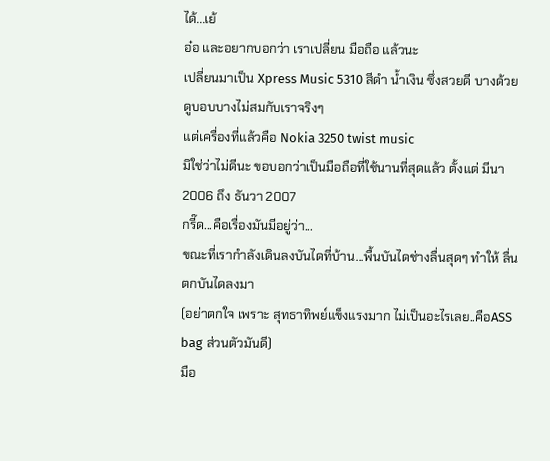ได้...เย้
อ๋อ และอยากบอกว่า เราเปลี่ยน มือถือ แล้วนะ
เปลี่ยนมาเป็น Xpress Music 5310 สีดำ น้ำเงิน ซึ่งสวยดี บางด้วย
ดูบอบบางไม่สมกับเราจริงๆ
แต่เครื่องที่แล้วคือ Nokia 3250 twist music
มิใช่ว่าไม่ดีนะ ขอบอกว่าเป็นมือถือที่ใช้นานที่สุดแล้ว ตั้งแต่ มีนา 2006 ถึง ธันวา 2007
กรี๊ด...คือเรื่องมันมีอยู่ว่า...
ขณะที่เรากำลังเดินลงบันไดที่บ้าน...พื้นบันไดช่างลื่นสุดๆ ทำให้ ลื่นตกบันไดลงมา
(อย่าตกใจ เพราะ สุทธาทิพย์แข็งแรงมาก ไม่เป็นอะไรเลย..คือASS bag ส่วนตัวมันดี)
มือ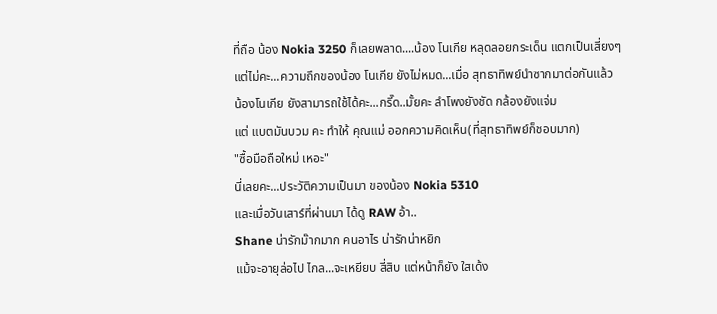ที่ถือ น้อง Nokia 3250 ก็เลยพลาด....น้อง โนเกีย หลุดลอยกระเด็น แตกเป็นเสี่ยงๆ
แต่ไม่คะ...ความถึกของน้อง โนเกีย ยังไม่หมด...เมื่อ สุทธาทิพย์นำซากมาต่อกันแล้ว
น้องโนเกีย ยังสามารถใช้ได้คะ...กรี๊ด..มั้ยคะ ลำโพงยังชัด กล้องยังแจ่ม
แต่ แบตมันบวม คะ ทำให้ คุณแม่ ออกความคิดเห็น(ที่สุทธาทิพย์ก็ชอบมาก)
"ซื้อมือถือใหม่ เหอะ"
นี่เลยคะ...ประวัติความเป็นมา ของน้อง Nokia 5310
และเมื่อวันเสาร์ที่ผ่านมา ได้ดู RAW อ้า..
Shane น่ารักม๊ากมาก คนอาไร น่ารักน่าหยิก
แม้จะอายุล่อไป ไกล...จะเหยียบ สี่สิบ แต่หน้าก็ยัง ใสเด้ง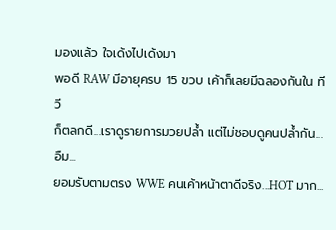มองแล้ว ใจเด้งไปเด้งมา
พอดี RAW มีอายุครบ 15 ขวบ เค้าก็เลยมีฉลองกันใน ทีวี
ก็ตลกดี...เราดูรายการมวยปล้ำ แต่ไม่ชอบดูคนปล้ำกัน...อืม...
ยอมรับตามตรง WWE คนเค้าหน้าตาดีจริง...HOT มาก...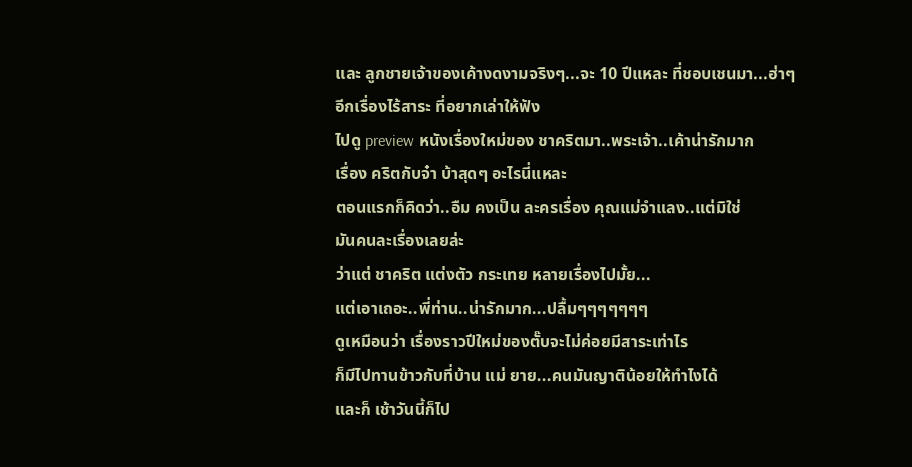และ ลูกชายเจ้าของเค้างดงามจริงๆ...จะ 10 ปีแหละ ที่ชอบเชนมา...ฮ่าๆ
อีกเรื่องไร้สาระ ที่อยากเล่าให้ฟัง
ไปดู preview หนังเรื่องใหม่ของ ชาคริตมา..พระเจ้า..เค้าน่ารักมาก
เรื่อง คริตกับจ๋า บ้าสุดๆ อะไรนี่แหละ
ตอนแรกก็คิดว่า..อืม คงเป็น ละครเรื่อง คุณแม่จำแลง..แต่มิใช่
มันคนละเรื่องเลยล่ะ
ว่าแต่ ชาคริต แต่งตัว กระเทย หลายเรื่องไปมั้ย...
แต่เอาเถอะ..พี่ท่าน..น่ารักมาก...ปลื้มๆๆๆๆๆๆๆ
ดูเหมือนว่า เรื่องราวปีใหม่ของตั๊บจะไม่ค่อยมีสาระเท่าไร
ก็มีไปทานข้าวกับที่บ้าน แม่ ยาย...คนมันญาติน้อยให้ทำไงได้
และก็ เช้าวันนี้ก็ไป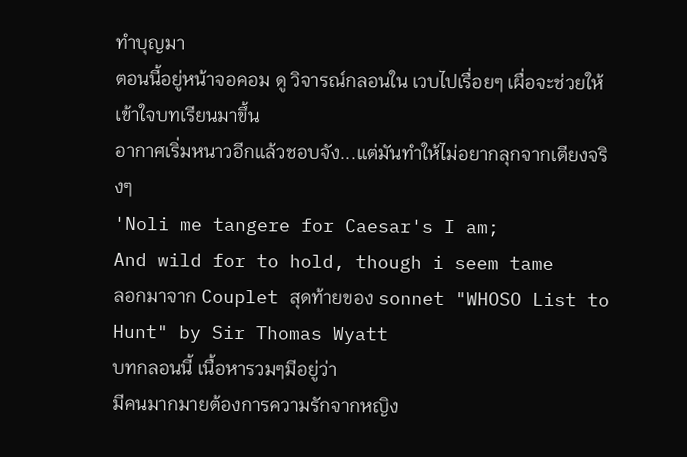ทำบุญมา
ตอนนี้อยู่หน้าจอคอม ดู วิจารณ์กลอนใน เวบไปเรื่อยๆ เผื่อจะช่วยให้เข้าใจบทเรียนมาขึ้น
อากาศเริ่มหนาวอีกแล้วชอบจัง...แต่มันทำให้ไม่อยากลุกจากเตียงจริงๆ
'Noli me tangere for Caesar's I am;
And wild for to hold, though i seem tame
ลอกมาจาก Couplet สุดท้ายของ sonnet "WHOSO List to Hunt" by Sir Thomas Wyatt
บทกลอนนี้ เนื้อหารวมๆมีอยู่ว่า
มีคนมากมายต้องการความรักจากหญิง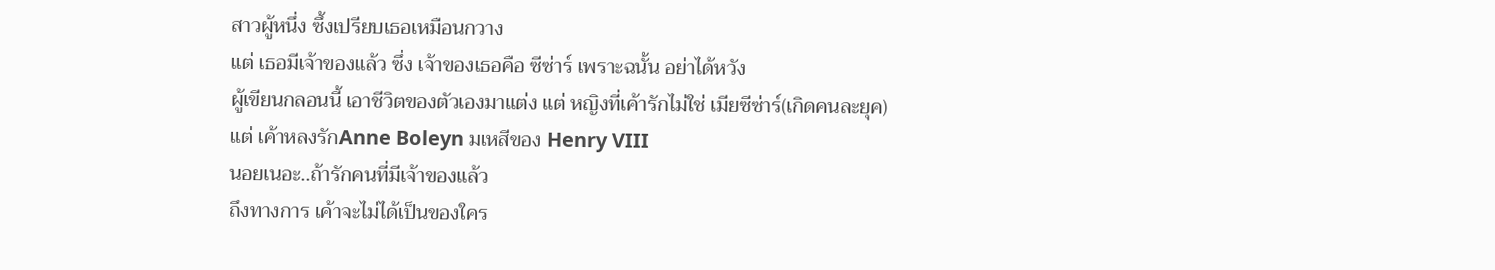สาวผู้หนึ่ง ซึ้งเปรียบเธอเหมือนกวาง
แต่ เธอมีเจ้าของแล้ว ซึ่ง เจ้าของเธอคือ ซีซ่าร์ เพราะฉนั้น อย่าได้หวัง
ผู้เขียนกลอนนี้ เอาชีวิตของตัวเองมาแต่ง แต่ หญิงที่เค้ารักไม่ใช่ เมียซีซ่าร์(เกิดคนละยุค)
แต่ เค้าหลงรักAnne Boleyn มเหสีของ Henry VIII
นอยเนอะ..ถ้ารักคนที่มีเจ้าของแล้ว
ถึงทางการ เค้าจะไม่ได้เป็นของใคร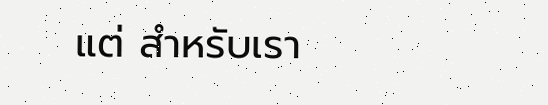แต่ สำหรับเรา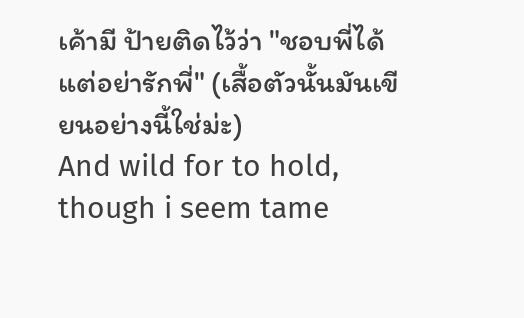เค้ามี ป้ายติดไว้ว่า "ชอบพี่ได้ แต่อย่ารักพี่" (เสื้อตัวนั้นมันเขียนอย่างนี้ใช่ม่ะ)
And wild for to hold, though i seem tame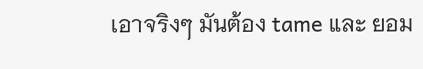เอาจริงๆ มันต้อง tame และ ยอม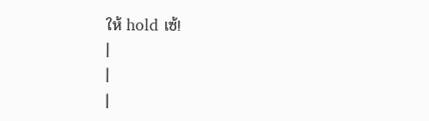ให้ hold เซ้!
|
|
|